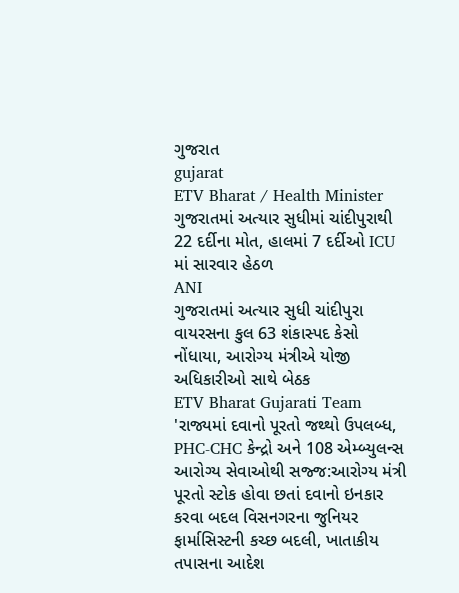ગુજરાત
gujarat
ETV Bharat / Health Minister
ગુજરાતમાં અત્યાર સુધીમાં ચાંદીપુરાથી 22 દર્દીના મોત, હાલમાં 7 દર્દીઓ ICU માં સારવાર હેઠળ
ANI
ગુજરાતમાં અત્યાર સુધી ચાંદીપુરા વાયરસના કુલ 63 શંકાસ્પદ કેસો નોંધાયા, આરોગ્ય મંત્રીએ યોજી અધિકારીઓ સાથે બેઠક
ETV Bharat Gujarati Team
'રાજ્યમાં દવાનો પૂરતો જથ્થો ઉપલબ્ધ, PHC-CHC કેન્દ્રો અને 108 એમ્બ્યુલન્સ આરોગ્ય સેવાઓથી સજ્જ:આરોગ્ય મંત્રી
પૂરતો સ્ટોક હોવા છતાં દવાનો ઇનકાર કરવા બદલ વિસનગરના જુનિયર ફાર્માસિસ્ટની કચ્છ બદલી, ખાતાકીય તપાસના આદેશ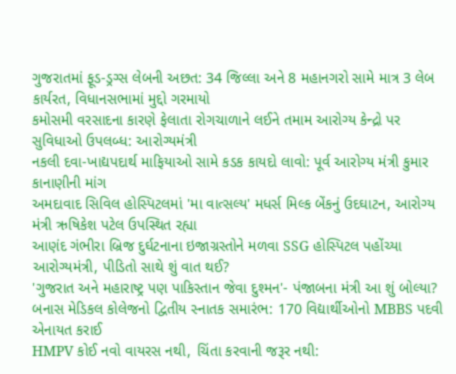ગુજરાતમાં ફૂડ-ડ્રગ્સ લેબની અછત: 34 જિલ્લા અને 8 મહાનગરો સામે માત્ર 3 લેબ કાર્યરત, વિધાનસભામાં મુદ્દો ગરમાયો
કમોસમી વરસાદના કારણે ફેલાતા રોગચાળાને લઈને તમામ આરોગ્ય કેન્દ્રો પર સુવિધાઓ ઉપલબ્ધ: આરોગ્યમંત્રી
નકલી દવા-ખાદ્યપદાર્થ માફિયાઓ સામે કડક કાયદો લાવો: પૂર્વ આરોગ્ય મંત્રી કુમાર કાનાણીની માંગ
અમદાવાદ સિવિલ હોસ્પિટલમાં 'મા વાત્સલ્ય' મધર્સ મિલ્ક બેંકનું ઉદઘાટન, આરોગ્ય મંત્રી ઋષિકેશ પટેલ ઉપસ્થિત રહ્યા
આણંદ ગંભીરા બ્રિજ દુર્ઘટનાના ઇજાગ્રસ્તોને મળવા SSG હોસ્પિટલ પહોંચ્યા આરોગ્યમંત્રી, પીડિતો સાથે શું વાત થઈ?
'ગુજરાત અને મહારાષ્ટ્ર પણ પાકિસ્તાન જેવા દુશ્મન'- પંજાબના મંત્રી આ શું બોલ્યા?
બનાસ મેડિકલ કોલેજનો દ્વિતીય સ્નાતક સમારંભ: 170 વિદ્યાર્થીઓનો MBBS પદવી એનાયત કરાઈ
HMPV કોઈ નવો વાયરસ નથી, ચિંતા કરવાની જરૂર નથી: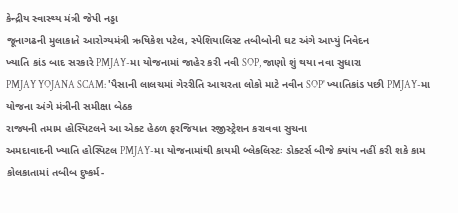કેન્દ્રીય સ્વાસ્થ્ય મંત્રી જેપી નડ્ડા
જૂનાગઢની મુલાકાતે આરોગ્યમંત્રી ઋષિકેશ પટેલ, સ્પેશિયાલિસ્ટ તબીબોની ઘટ અંગે આપ્યું નિવેદન
ખ્યાતિ કાંડ બાદ સરકારે PMJAY-મા યોજનામાં જાહેર કરી નવી SOP, જાણો શું થયા નવા સુધારા
PMJAY YOJANA SCAM: 'પૈસાની લાલચમાં ગેરરીતિ આચરતા લોકો માટે નવીન SOP' ખ્યાતિકાંડ પછી PMJAY-મા યોજના અંગે મંત્રીની સમીક્ષા બેઠક
રાજ્યની તમામ હોસ્પિટલને આ એક્ટ હેઠળ ફરજિયાત રજીસ્ટ્રેશન કરાવવા સુચના
અમદાવાદની ખ્યાતિ હોસ્પિટલ PMJAY-મા યોજનામાંથી કાયમી બ્લેકલિસ્ટઃ ડોક્ટર્સ બીજે ક્યાંય નહીં કરી શકે કામ
કોલકાતામાં તબીબ દુષ્કર્મ-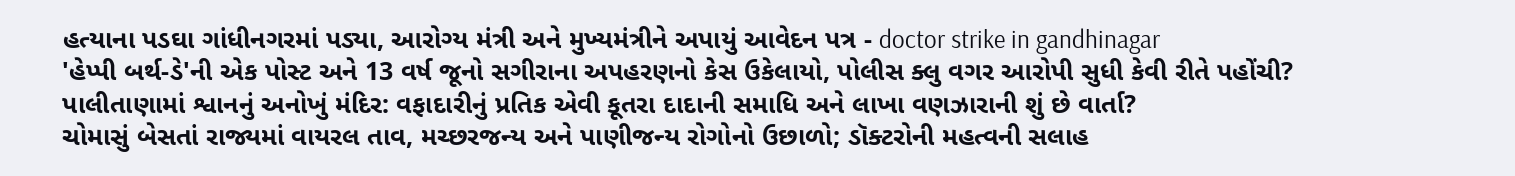હત્યાના પડઘા ગાંધીનગરમાં પડ્યા, આરોગ્ય મંત્રી અને મુખ્યમંત્રીને અપાયું આવેદન પત્ર - doctor strike in gandhinagar
'હેપ્પી બર્થ-ડે'ની એક પોસ્ટ અને 13 વર્ષ જૂનો સગીરાના અપહરણનો કેસ ઉકેલાયો, પોલીસ ક્લુ વગર આરોપી સુધી કેવી રીતે પહોંચી?
પાલીતાણામાં શ્વાનનું અનોખું મંદિર: વફાદારીનું પ્રતિક એવી કૂતરા દાદાની સમાધિ અને લાખા વણઝારાની શું છે વાર્તા?
ચોમાસું બેસતાં રાજ્યમાં વાયરલ તાવ, મચ્છરજન્ય અને પાણીજન્ય રોગોનો ઉછાળો; ડૉક્ટરોની મહત્વની સલાહ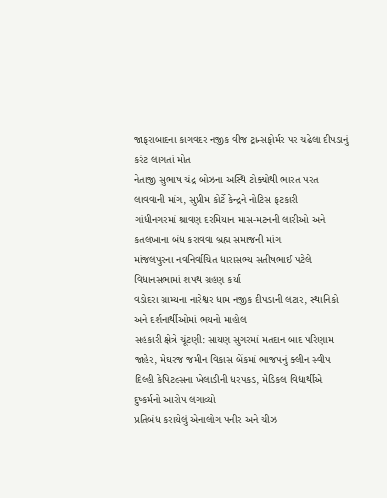જાફરાબાદના કાગવદર નજીક વીજ ટ્રાન્સફોર્મર પર ચઢેલા દીપડાનું કરંટ લાગતાં મોત
નેતાજી સુભાષ ચંદ્ર બોઝના અસ્થિ ટોક્યોથી ભારત પરત લાવવાની માંગ, સુપ્રીમ કોર્ટે કેન્દ્રને નોટિસ ફટકારી
ગાંધીનગરમાં શ્રાવણ દરમિયાન માસ-મટનની લારીઓ અને કતલખાના બંધ કરાવવા બ્રહ્મ સમાજની માંગ
માંજલપુરના નવનિર્વાચિત ધારાસભ્ય સતીષભાઈ પટેલે વિધાનસભામાં શપથ ગ્રહણ કર્યા
વડોદરા ગ્રામ્યના નારેશ્વર ધામ નજીક દીપડાની લટાર, સ્થાનિકો અને દર્શનાર્થીઓમાં ભયનો માહોલ
સહકારી ક્ષેત્રે ચૂંટણી: સાયણ સુગરમાં મતદાન બાદ પરિણામ જાહેર, મેઘરજ જમીન વિકાસ બેંકમાં ભાજપનું ક્લીન સ્વીપ
દિલ્હી કેપિટલ્સના ખેલાડીની ધરપકડ, મેડિકલ વિદ્યાર્થીએ દુષ્કર્મનો આરોપ લગાવ્યો
પ્રતિબંધ કરાયેલું એનાલોગ પનીર અને ચીઝ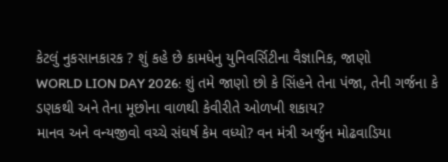કેટલું નુકસાનકારક ? શું કહે છે કામધેનુ યુનિવર્સિટીના વૈજ્ઞાનિક, જાણો
WORLD LION DAY 2026: શું તમે જાણો છો કે સિંહને તેના પંજા, તેની ગર્જના કે ડણકથી અને તેના મૂછોના વાળથી કેવીરીતે ઓળખી શકાય?
માનવ અને વન્યજીવો વચ્ચે સંઘર્ષ કેમ વધ્યો? વન મંત્રી અર્જુન મોઢવાડિયા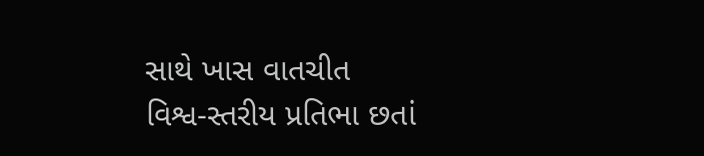સાથે ખાસ વાતચીત
વિશ્વ-સ્તરીય પ્રતિભા છતાં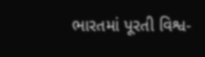ભારતમાં પૂરતી વિશ્વ-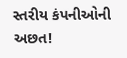સ્તરીય કંપનીઓની અછત!